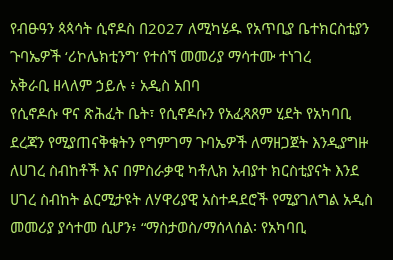የብፁዓን ጳጳሳት ሲኖዶስ በ2027 ለሚካሄዱ የአጥቢያ ቤተክርስቲያን ጉባኤዎች ‘ሪኮሌክቲንግ’ የተሰኘ መመሪያ ማሳተሙ ተነገረ
አቅራቢ ዘላለም ኃይሉ ፥ አዲስ አበባ
የሲኖዶሱ ዋና ጽሕፈት ቤት፣ የሲኖዶሱን የአፈጻጸም ሂደት የአካባቢ ደረጃን የሚያጠናቅቁትን የግምገማ ጉባኤዎች ለማዘጋጀት እንዲያግዙ ለሀገረ ስብከቶች እና በምስራቃዊ ካቶሊክ አብያተ ክርስቲያናት እንደ ሀገረ ስብከት ልርሚታዩት ለሃዋሪያዊ አስተዳደሮች የሚያገለግል አዲስ መመሪያ ያሳተመ ሲሆን፥ “ማስታወስ/ማሰላሰል፡ የአካባቢ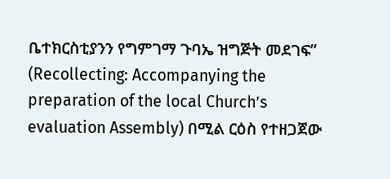ቤተክርስቲያንን የግምገማ ጉባኤ ዝግጅት መደገፍ” (Recollecting: Accompanying the preparation of the local Church’s evaluation Assembly) በሚል ርዕስ የተዘጋጀው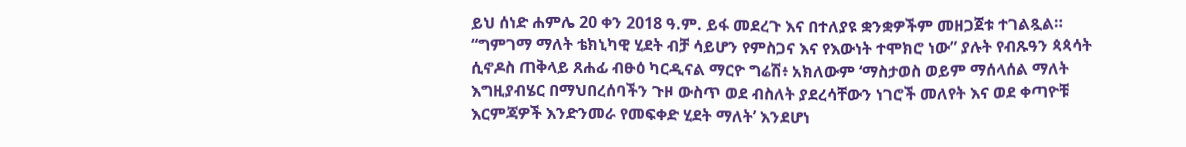ይህ ሰነድ ሐምሌ 20 ቀን 2018 ዓ.ም. ይፋ መደረጉ እና በተለያዩ ቋንቋዎችም መዘጋጀቱ ተገልጿል።
“ግምገማ ማለት ቴክኒካዊ ሂደት ብቻ ሳይሆን የምስጋና እና የእውነት ተሞክሮ ነው” ያሉት የብጹዓን ጳጳሳት ሲኖዶስ ጠቅላይ ጸሐፊ ብፁዕ ካርዲናል ማርዮ ግሬሽ፥ አክለውም ‘ማስታወስ ወይም ማሰላሰል ማለት እግዚያብሄር በማህበረሰባችን ጉዞ ውስጥ ወደ ብስለት ያደረሳቸውን ነገሮች መለየት እና ወደ ቀጣዮቹ እርምጃዎች እንድንመራ የመፍቀድ ሂደት ማለት’ እንደሆነ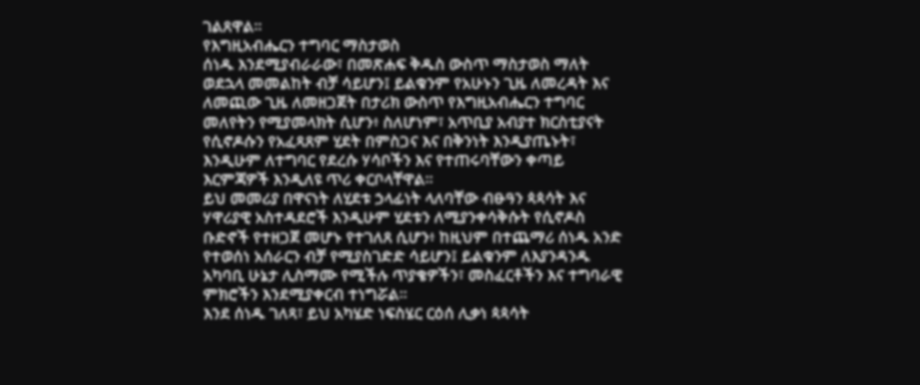ገልጸዋል።
የእግዚአብሔርን ተግባር ማስታወስ
ሰነዱ እንደሚያብራራው፣ በመጽሐፍ ቅዱስ ውስጥ ማስታወስ ማለት ወደኋላ መመልከት ብቻ ሳይሆን፤ ይልቁንም የአሁኑን ጊዜ ለመረዳት እና ለመጪው ጊዜ ለመዘጋጀት በታሪክ ውስጥ የእግዚአብሔርን ተግባር መለየትን የሚያመላክት ሲሆን፥ ስለሆነም፣ አጥቢያ አብያተ ክርስቲያናት የሲኖዶሱን የአፈጻጸም ሂደት በምስጋና እና በቅንነት እንዲያጤኑት፣ እንዲሁም ለተግባር የደረሱ ሃሳቦችን እና የተጠሩባቸውን ቀጣይ እርምጃዎች እንዲለዩ ጥሪ ቀርቦላቸዋል።
ይህ መመሪያ በዋናነት ለሂደቱ ኃላፊነት ላለባቸው ብፁዓን ጳጳሳት እና ሃዋሪያዊ አስተዳደሮች እንዲሁም ሂደቱን ለሚያንቀሳቅሱት የሲኖዶስ ቡድኖች የተዘጋጀ መሆኑ የተገለጸ ሲሆን፥ ከዚህም በተጨማሪ ሰነዱ አንድ የተወሰነ አሰራርን ብቻ የሚያስገድድ ሳይሆን፤ ይልቁንም ለእያንዳንዱ አካባቢ ሁኔታ ሊስማሙ የሚችሉ ጥያቄዎችን፣ መስፈርቶችን እና ተግባራዊ ምክሮችን እንደሚያቀርብ ተነግሯል።
እንደ ሰነዱ ገለጻ፣ ይህ አካሄድ ነፍስሄር ርዕሰ ሊቃነ ጳጳሳት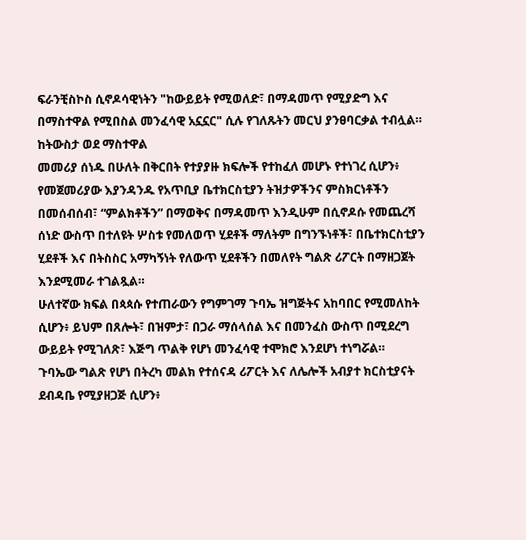ፍራንቺስኮስ ሲኖዶሳዊነትን "ከውይይት የሚወለድ፣ በማዳመጥ የሚያድግ እና በማስተዋል የሚበስል መንፈሳዊ አኗኗር" ሲሉ የገለጹትን መርህ ያንፀባርቃል ተብሏል።
ከትውስታ ወደ ማስተዋል
መመሪያ ሰነዱ በሁለት በቅርበት የተያያዙ ክፍሎች የተከፈለ መሆኑ የተነገረ ሲሆን፥ የመጀመሪያው እያንዳንዱ የአጥቢያ ቤተክርስቲያን ትዝታዎችንና ምስክርነቶችን በመሰብሰብ፣ “ምልክቶችን” በማወቅና በማዳመጥ እንዲሁም በሲኖዶሱ የመጨረሻ ሰነድ ውስጥ በተለዩት ሦስቱ የመለወጥ ሂደቶች ማለትም በግንኙነቶች፣ በቤተክርስቲያን ሂደቶች እና በትስስር አማካኝነት የለውጥ ሂደቶችን በመለየት ግልጽ ሪፖርት በማዘጋጀት እንደሚመራ ተገልጿል።
ሁለተኛው ክፍል በጳጳሱ የተጠራውን የግምገማ ጉባኤ ዝግጅትና አከባበር የሚመለከት ሲሆን፥ ይህም በጸሎት፣ በዝምታ፣ በጋራ ማሰላሰል እና በመንፈስ ውስጥ በሚደረግ ውይይት የሚገለጽ፣ እጅግ ጥልቅ የሆነ መንፈሳዊ ተሞክሮ እንደሆነ ተነግሯል።
ጉባኤው ግልጽ የሆነ በትረካ መልክ የተሰናዳ ሪፖርት እና ለሌሎች አብያተ ክርስቲያናት ደብዳቤ የሚያዘጋጅ ሲሆን፥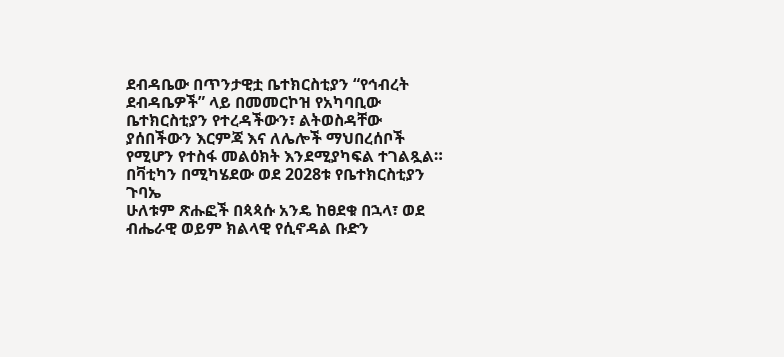ደብዳቤው በጥንታዊቷ ቤተክርስቲያን “የኅብረት ደብዳቤዎች” ላይ በመመርኮዝ የአካባቢው ቤተክርስቲያን የተረዳችውን፣ ልትወስዳቸው ያሰበችውን እርምጃ እና ለሌሎች ማህበረሰቦች የሚሆን የተስፋ መልዕክት እንደሚያካፍል ተገልጿል።
በቫቲካን በሚካሄደው ወደ 2028ቱ የቤተክርስቲያን ጉባኤ
ሁለቱም ጽሑፎች በጳጳሱ አንዴ ከፀደቁ በኋላ፣ ወደ ብሔራዊ ወይም ክልላዊ የሲኖዳል ቡድን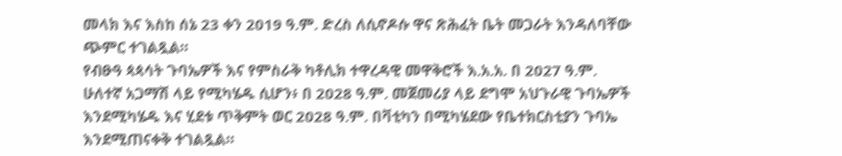መላክ እና እስከ ሰኔ 23 ቀን 2019 ዓ.ም. ድረስ ለሲኖዶሱ ዋና ጽሕፈት ቤት መጋራት እንዳለባቸው ጭምር ተገልጿል።
የብፁዓ ጳጳሳት ጉባኤዎች እና የምስራቅ ካቶሊክ ተዋረዳዊ መዋቅሮች እ.አ.አ. በ 2027 ዓ.ም. ሁለተኛ አጋማሽ ላይ የሚካሄዱ ሲሆን፥ በ 2028 ዓ.ም. መጀመሪያ ላይ ደግሞ አህጉራዊ ጉባኤዎች እንደሚካሄዱ እና ሂደቱ ጥቅምት ወር 2028 ዓ.ም. በቫቲካን በሚካሄደው የቤተክርስቲያን ጉባኤ እንደሚጠናቀቅ ተገልጿል።